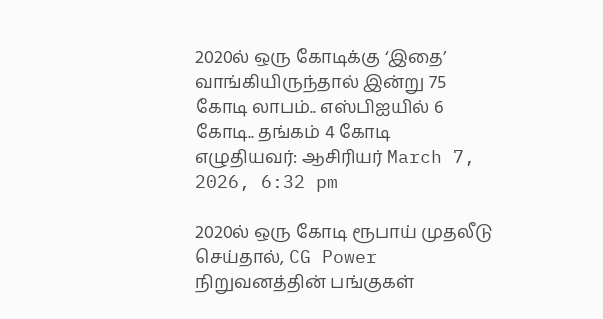2020ல் ஒரு கோடிக்கு ‘இதை’ வாங்கியிருந்தால் இன்று 75 கோடி லாபம்.. எஸ்பிஐயில் 6 கோடி.. தங்கம் 4 கோடி
எழுதியவர்: ஆசிரியர் March 7, 2026, 6:32 pm

2020ல் ஒரு கோடி ரூபாய் முதலீடு செய்தால், CG Power நிறுவனத்தின் பங்குகள்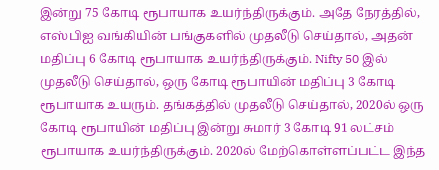இன்று 75 கோடி ரூபாயாக உயர்ந்திருக்கும். அதே நேரத்தில், எஸ்பிஐ வங்கியின் பங்குகளில் முதலீடு செய்தால், அதன் மதிப்பு 6 கோடி ரூபாயாக உயர்ந்திருக்கும். Nifty 50 இல் முதலீடு செய்தால், ஒரு கோடி ரூபாயின் மதிப்பு 3 கோடி ரூபாயாக உயரும். தங்கத்தில் முதலீடு செய்தால், 2020ல் ஒரு கோடி ரூபாயின் மதிப்பு இன்று சுமார் 3 கோடி 91 லட்சம் ரூபாயாக உயர்ந்திருக்கும். 2020ல் மேற்கொள்ளப்பட்ட இந்த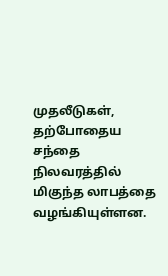முதலீடுகள், தற்போதைய சந்தை நிலவரத்தில் மிகுந்த லாபத்தை வழங்கியுள்ளன.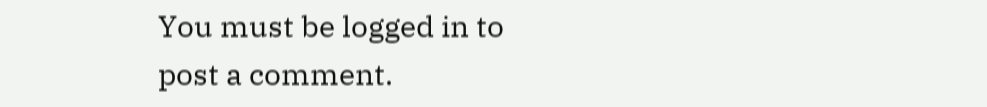You must be logged in to post a comment.